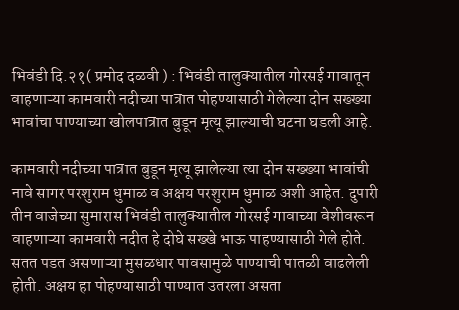भिवंडी दि.२१( प्रमोद दळवी ) : भिवंडी तालुक्यातील गोरसई गावातून वाहणाऱ्या कामवारी नदीच्या पात्रात पोहण्यासाठी गेलेल्या दोन सख्ख्या भावांचा पाण्याच्या खोलपात्रात बुडून मृत्यू झाल्याची घटना घडली आहे.

कामवारी नदीच्या पात्रात बुडून मृत्यू झालेल्या त्या दोन सख्ख्या भावांची नावे सागर परशुराम धुमाळ व अक्षय परशुराम धुमाळ अशी आहेत. दुपारी तीन वाजेच्या सुमारास भिवंडी तालुक्यातील गोरसई गावाच्या वेशीवरून वाहणाऱ्या कामवारी नदीत हे दोघे सख्खे भाऊ पाहण्यासाठी गेले होते. सतत पडत असणाऱ्या मुसळधार पावसामुळे पाण्याची पातळी वाढलेली होती. अक्षय हा पोहण्यासाठी पाण्यात उतरला असता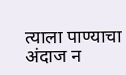त्याला पाण्याचा अंदाज न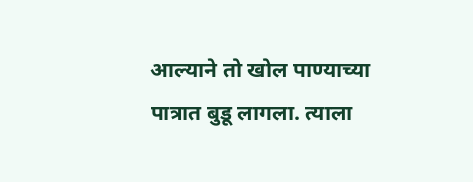आल्याने तो खोल पाण्याच्या पात्रात बुडू लागला. त्याला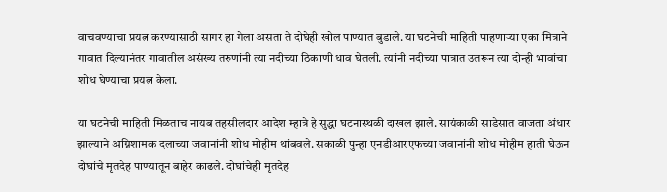वाचवण्याचा प्रयत्न करण्यासाठी सागर हा गेला असता ते दोघेही खोल पाण्यात बुडाले. या घटनेची माहिती पाहणाऱ्या एका मित्राने गावात दिल्यानंतर गावातील असंख्य तरुणांनी त्या नदीच्या ठिकाणी धाव घेतली. त्यांनी नदीच्या पात्रात उतरून त्या दोन्ही भावांचा शोध घेण्याचा प्रयत्न केला.

या घटनेची माहिती मिळताच नायब तहसीलदार आदेश म्हात्रे हे सुद्धा घटनास्थळी दाखल झाले. सायंकाळी साडेसात वाजता अंधार झाल्याने अग्निशामक दलाच्या जवानांनी शोध मोहीम थांबवले. सकाळी पुन्हा एनडीआरएफच्या जवानांनी शोध मोहीम हाती घेऊन दोघांचे मृतदेह पाण्यातून बाहेर काढले. दोघांचेही मृतदेह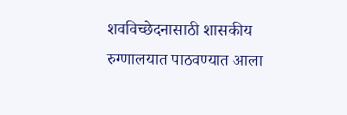शवविच्छेदनासाठी शासकीय रुग्णालयात पाठवण्यात आला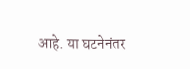आहे. या घटनेनंतर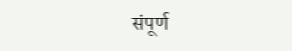संपूर्ण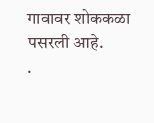गावावर शोककळा पसरली आहे.
.